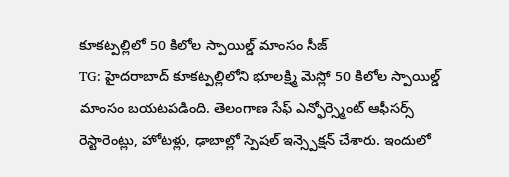కూకట్పల్లిలో 50 కిలోల స్పాయిల్డ్ మాంసం సీజ్
TG: హైదరాబాద్ కూకట్పల్లిలోని భూలక్ష్మి మెస్లో 50 కిలోల స్పాయిల్డ్ మాంసం బయటపడింది. తెలంగాణ సేఫ్ ఎన్ఫోర్స్మెంట్ ఆఫీసర్స్ రెస్టారెంట్లు, హోటళ్లు, ఢాబాల్లో స్పెషల్ ఇన్స్పెక్షన్ చేశారు. ఇందులో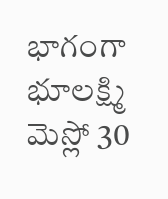భాగంగా భూలక్ష్మి మెస్లో 30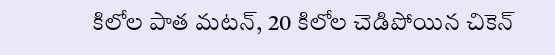కిలోల పాత మటన్, 20 కిలోల చెడిపోయిన చికెన్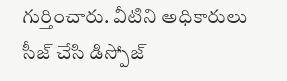గుర్తించారు. వీటిని అధికారులు సీజ్ చేసి డిస్పోజ్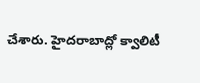చేశారు. హైదరాబాద్లో క్వాలిటీ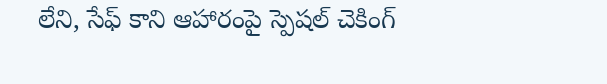లేని, సేఫ్ కాని ఆహారంపై స్పెషల్ చెకింగ్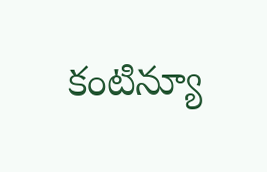కంటిన్యూ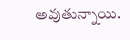అవుతున్నాయి.